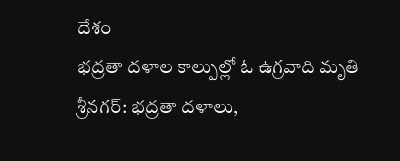దేశం
భద్రతా దళాల కాల్పుల్లో ఓ ఉగ్రవాది మృతి
శ్రీనగర్: భద్రతా దళాలు,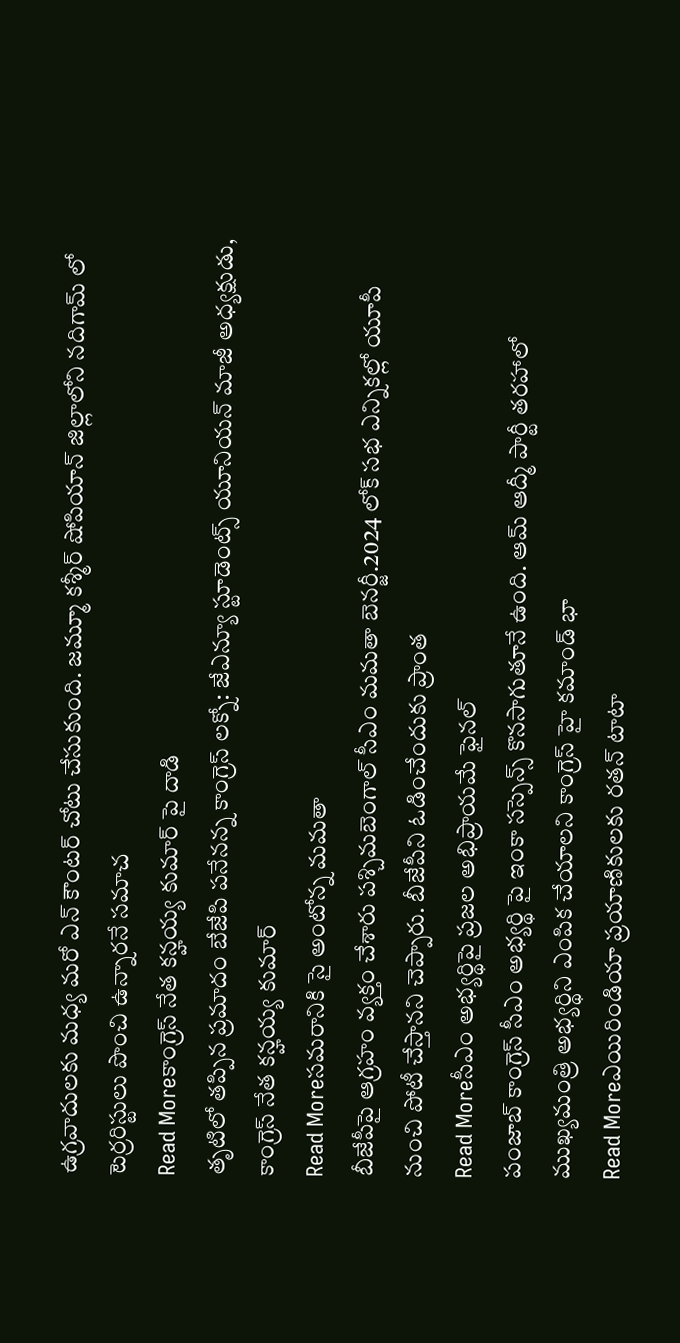ఉగ్రవాదులకు మధ్య మరో ఎన్ కౌంటర్ చోటు చేసుకుంది. జమ్మూ కశ్మీర్ షోపియాన్ జిల్లాలోని నదిగామ్ లో టెర్రరిస్టులు పొంచి ఉన్నారనే సమాచ
Read Moreకాంగ్రెస్ నేత కన్హయ్య కుమార్ పై దాడి
తృటిలో తప్పిన ప్రమాదం బేజేపి పనేనన్న కాంగ్రెస్ లక్నో: జేఎన్యూ స్టూడెంట్స్ యూనియన్ మాజీ అధ్యక్షుడు, కాంగ్రెస్ నేత కన్హయ్య కుమార్
Read Moreసమరానికి సై అంటోన్న మమతా
బీజేపీపై ఆగ్రహం వ్యక్తం చేశారు పశ్చిమబెంగాల్ సీఎం మమతా బెనర్జీ.2024 లోక్ సభ ఎన్నికల్లో యూపీ నుంచి పోటీ చేస్తానని చెప్పారు. బీజేపీని ఓడించేందుకు ప్రాంత
Read Moreసీఎం అభ్యర్థిపై ప్రజల అభిప్రాయమే ఫైనల్
పంజాబ్ కాంగ్రెస్ సీఎం అభ్యర్థి పై ఇంకా సస్పెన్స్ కొనసాగుతూనే ఉంది. ఆమ్ ఆద్మీ పార్టీ తరహాలో ముఖ్యమంత్రి అభ్యర్థిని ఎంపిక చేయాలని కాంగ్రెస్ హై కమాండ్ భా
Read Moreఎయిరిండియా ప్రయాణికులకు రతన్ టాటా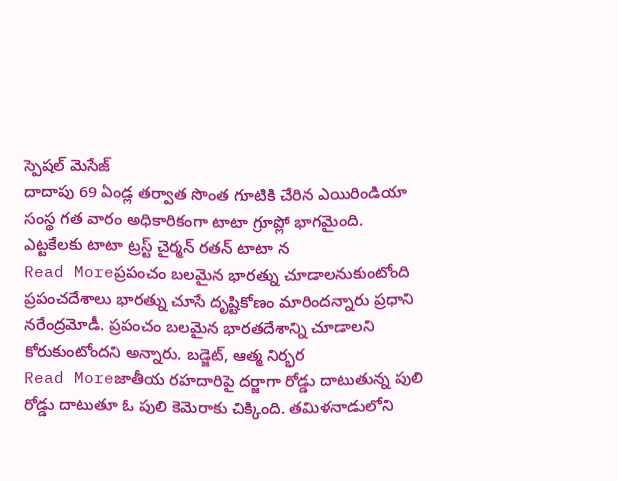స్పెషల్ మెసేజ్
దాదాపు 69 ఏండ్ల తర్వాత సొంత గూటికి చేరిన ఎయిరిండియా సంస్థ గత వారం అధికారికంగా టాటా గ్రూప్లో భాగమైంది. ఎట్టకేలకు టాటా ట్రస్ట్ చైర్మన్ రతన్ టాటా న
Read Moreప్రపంచం బలమైన భారత్ను చూడాలనుకుంటోంది
ప్రపంచదేశాలు భారత్ను చూసే దృష్టికోణం మారిందన్నారు ప్రధాని నరేంద్రమోడీ. ప్రపంచం బలమైన భారతదేశాన్ని చూడాలని కోరుకుంటోందని అన్నారు. బడ్జెట్, ఆత్మ నిర్భర
Read Moreజాతీయ రహదారిపై దర్జాగా రోడ్డు దాటుతున్న పులి
రోడ్డు దాటుతూ ఓ పులి కెమెరాకు చిక్కింది. తమిళనాడులోని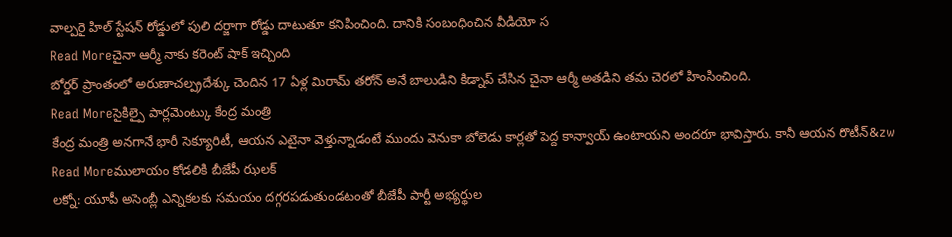వాల్పరై హిల్ స్టేషన్ రోడ్డులో పులి దర్జాగా రోడ్డు దాటుతూ కనిపించింది. దానికి సంబంధించిన వీడియో స
Read Moreచైనా ఆర్మీ నాకు కరెంట్ షాక్ ఇచ్చింది
బోర్డర్ ప్రాంతంలో అరుణాచల్ప్రదేశ్కు చెందిన 17 ఏళ్ల మిరామ్ తరోన్ అనే బాలుడిని కిడ్నాప్ చేసిన చైనా ఆర్మీ అతడిని తమ చెరలో హింసించింది.
Read Moreసైకిల్పై పార్లమెంట్కు కేంద్ర మంత్రి
కేంద్ర మంత్రి అనగానే భారీ సెక్యూరిటీ, ఆయన ఎటైనా వెళ్తున్నాడంటే ముందు వెనుకా బోలెడు కార్లతో పెద్ద కాన్వాయ్ ఉంటాయని అందరూ భావిస్తారు. కానీ ఆయన రొటీన్&zw
Read Moreములాయం కోడలికి బీజేపీ ఝలక్
లక్నో: యూపీ అసెంబ్లీ ఎన్నికలకు సమయం దగ్గరపడుతుండటంతో బీజేపీ పార్టీ అభ్యర్థుల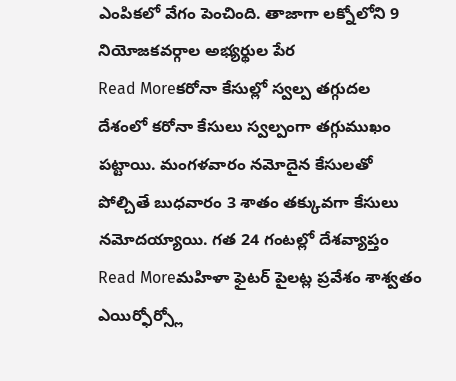ఎంపికలో వేగం పెంచింది. తాజాగా లక్నోలోని 9 నియోజకవర్గాల అభ్యర్థుల పేర
Read Moreకరోనా కేసుల్లో స్వల్ప తగ్గుదల
దేశంలో కరోనా కేసులు స్వల్పంగా తగ్గుముఖం పట్టాయి. మంగళవారం నమోదైన కేసులతో పోల్చితే బుధవారం 3 శాతం తక్కువగా కేసులు నమోదయ్యాయి. గత 24 గంటల్లో దేశవ్యాప్తం
Read Moreమహిళా ఫైటర్ పైలట్ల ప్రవేశం శాశ్వతం
ఎయిర్ఫోర్స్లో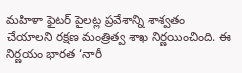మహిళా ఫైటర్ పైలట్ల ప్రవేశాన్ని శాశ్వతం చేయాలని రక్షణ మంత్రిత్వ శాఖ నిర్ణయించింది. ఈ నిర్ణయం భారత ‘నారీ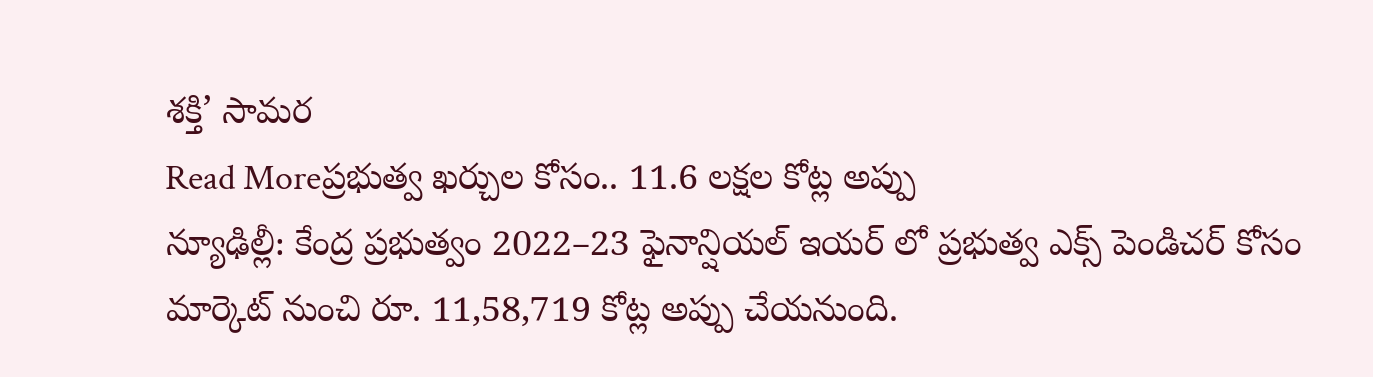శక్తి’ సామర
Read Moreప్రభుత్వ ఖర్చుల కోసం.. 11.6 లక్షల కోట్ల అప్పు
న్యూఢిల్లీ: కేంద్ర ప్రభుత్వం 2022–23 ఫైనాన్షియల్ ఇయర్ లో ప్రభుత్వ ఎక్స్ పెండిచర్ కోసం మార్కెట్ నుంచి రూ. 11,58,719 కోట్ల అప్పు చేయనుంది.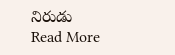నిరుడు
Read More